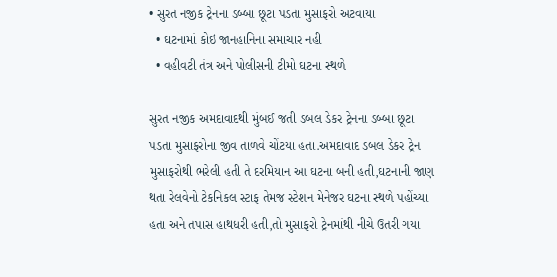• સુરત નજીક ટ્રેનના ડબ્બા છૂટા પડતા મુસાફરો અટવાયા
  • ઘટનામાં કોઇ જાનહાનિના સમાચાર નહી
  • વહીવટી તંત્ર અને પોલીસની ટીમો ઘટના સ્થળે

સુરત નજીક અમદાવાદથી મુંબઈ જતી ડબલ ડેકર ટ્રેનના ડબ્બા છૂટા પડતા મુસાફરોના જીવ તાળવે ચોંટયા હતા.અમદાવાદ ડબલ ડેકર ટ્રેન મુસાફરોથી ભરેલી હતી તે દરમિયાન આ ઘટના બની હતી,ઘટનાની જાણ થતા રેલવેનો ટેકનિકલ સ્ટાફ તેમજ સ્ટેશન મેનેજર ઘટના સ્થળે પહોંચ્યા હતા અને તપાસ હાથધરી હતી,તો મુસાફરો ટ્રેનમાંથી નીચે ઉતરી ગયા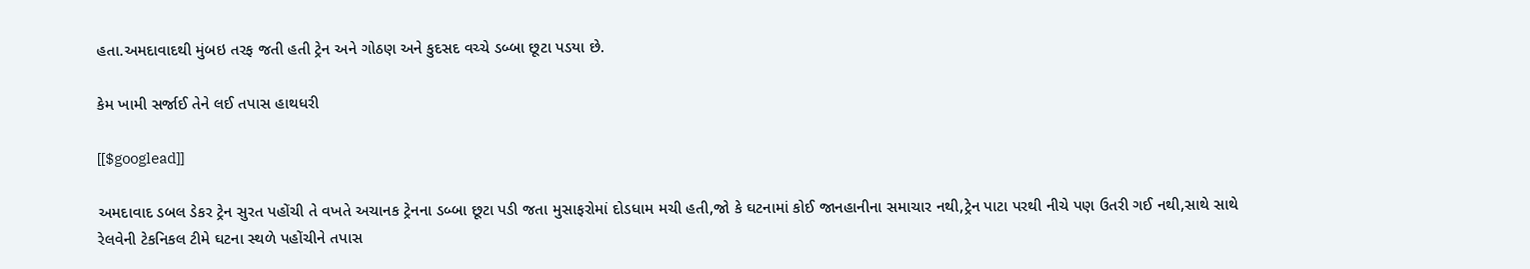હતા.અમદાવાદથી મુંબઇ તરફ જતી હતી ટ્રેન અને ગોઠણ અને કુદસદ વચ્ચે ડબ્બા છૂટા પડયા છે.

કેમ ખામી સર્જાઈ તેને લઈ તપાસ હાથધરી

[[$googlead]]

અમદાવાદ ડબલ ડેકર ટ્રેન સુરત પહોંચી તે વખતે અચાનક ટ્રેનના ડબ્બા છૂટા પડી જતા મુસાફરોમાં દોડધામ મચી હતી,જો કે ઘટનામાં કોઈ જાનહાનીના સમાચાર નથી,ટ્રેન પાટા પરથી નીચે પણ ઉતરી ગઈ નથી,સાથે સાથે રેલવેની ટેકનિકલ ટીમે ઘટના સ્થળે પહોંચીને તપાસ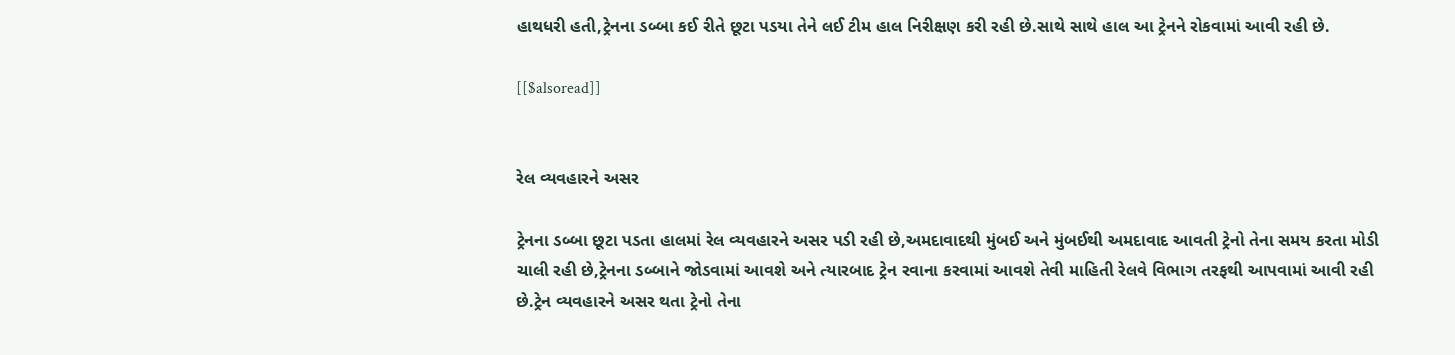હાથધરી હતી,ટ્રેનના ડબ્બા કઈ રીતે છૂટા પડયા તેને લઈ ટીમ હાલ નિરીક્ષણ કરી રહી છે.સાથે સાથે હાલ આ ટ્રેનને રોકવામાં આવી રહી છે.

[[$alsoread]]


રેલ વ્યવહારને અસર

ટ્રેનના ડબ્બા છૂટા પડતા હાલમાં રેલ વ્યવહારને અસર પડી રહી છે,અમદાવાદથી મુંબઈ અને મુંબઈથી અમદાવાદ આવતી ટ્રેનો તેના સમય કરતા મોડી ચાલી રહી છે,ટ્રેનના ડબ્બાને જોડવામાં આવશે અને ત્યારબાદ ટ્રેન રવાના કરવામાં આવશે તેવી માહિતી રેલવે વિભાગ તરફથી આપવામાં આવી રહી છે.ટ્રેન વ્યવહારને અસર થતા ટ્રેનો તેના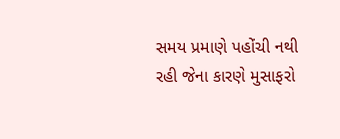સમય પ્રમાણે પહોંચી નથી રહી જેના કારણે મુસાફરો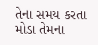તેના સમય કરતા મોડા તેમના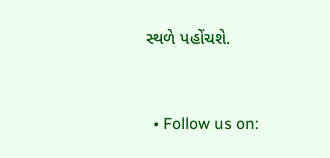સ્થળે પહોંચશે.


  • Follow us on: